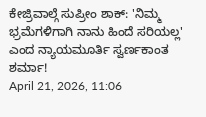ಕೇಜ್ರಿವಾಲ್ಗೆ ಸುಪ್ರೀಂ ಶಾಕ್: 'ನಿಮ್ಮ ಭ್ರಮೆಗಳಿಗಾಗಿ ನಾನು ಹಿಂದೆ ಸರಿಯಲ್ಲ' ಎಂದ ನ್ಯಾಯಮೂರ್ತಿ ಸ್ವರ್ಣಕಾಂತ ಶರ್ಮಾ!
April 21, 2026, 11:06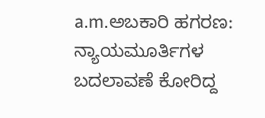a.m.ಅಬಕಾರಿ ಹಗರಣ: ನ್ಯಾಯಮೂರ್ತಿಗಳ ಬದಲಾವಣೆ ಕೋರಿದ್ದ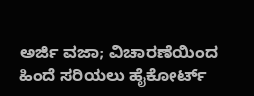ಅರ್ಜಿ ವಜಾ; ವಿಚಾರಣೆಯಿಂದ ಹಿಂದೆ ಸರಿಯಲು ಹೈಕೋರ್ಟ್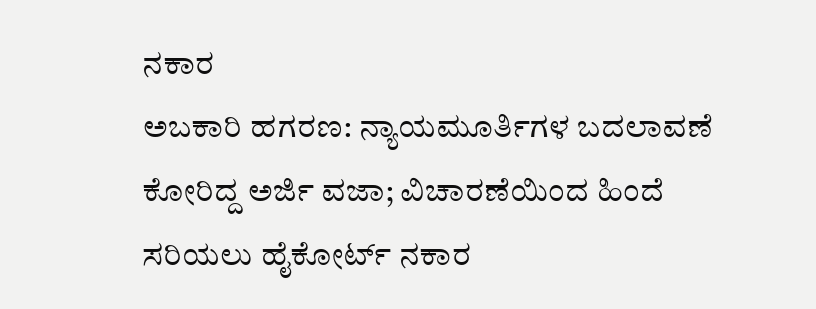ನಕಾರ
ಅಬಕಾರಿ ಹಗರಣ: ನ್ಯಾಯಮೂರ್ತಿಗಳ ಬದಲಾವಣೆ ಕೋರಿದ್ದ ಅರ್ಜಿ ವಜಾ; ವಿಚಾರಣೆಯಿಂದ ಹಿಂದೆ ಸರಿಯಲು ಹೈಕೋರ್ಟ್ ನಕಾರ